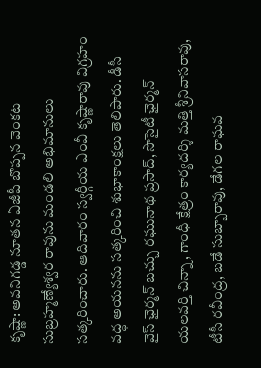కృష్ణా: అవనిగడ్డ నూతన ఏజీపీ బొప్పన వెంకట సుబ్రహ్మణ్యేశ్వర రావును మండలి అభిమానులు సత్కరించారు. ఆదివారం స్వర్గీయ ఎంవీ కృష్ణారావు విగ్రహం వద్ధ అయనను సత్కరించి శుభాకాంక్షలు తెలిపారు. డీసీ వైస్ ఛైర్మన్ బచ్చు రఘునాథ ప్రసాద్, సొసైటీ ఛైర్మన్ యలవర్తి చిన్నా, గాంధీ క్షేత్రం కార్యదర్శి మత్తి శ్రీనివాసరావు, టీసీ రవీంద్ర, బడే సుబ్బారావు, డేగల రాఘవ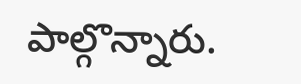పాల్గొన్నారు.